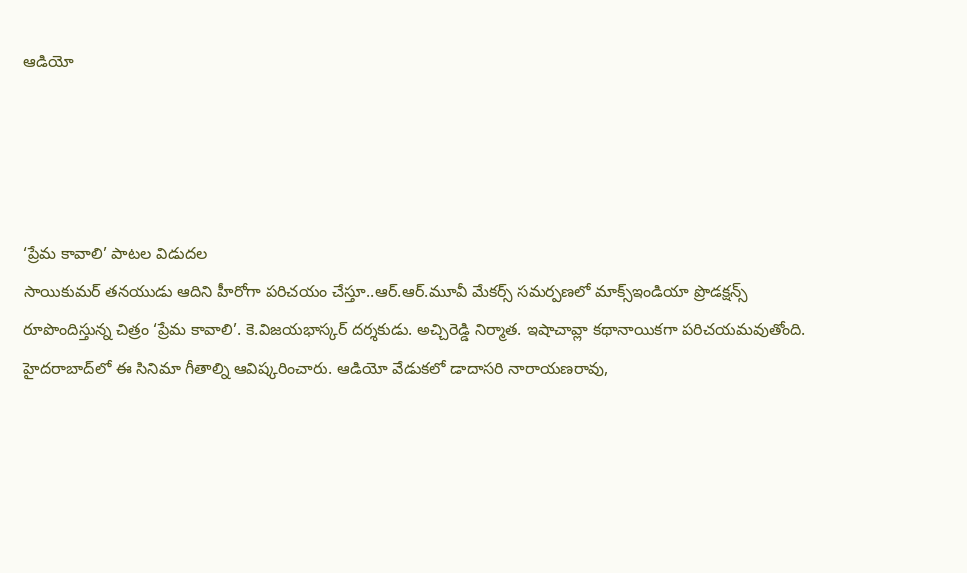ఆడియో




‘ప్రేమ కావాలి’ పాటల విడుదల
సాయికుమర్‌ తనయుడు ఆదిని హీరోగా పరిచయం చేస్తూ..ఆర్‌.ఆర్‌.మూవీ మేకర్స్‌ సమర్పణలో మాక్స్‌ఇండియా ప్రొడక్షన్స్‌ రూపొందిస్తున్న చిత్రం ‘ప్రేమ కావాలి’. కె.విజయభాస్కర్‌ దర్శకుడు. అచ్చిరెడ్డి నిర్మాత. ఇషాచావ్లా కథానాయికగా పరిచయమవుతోంది. హైదరాబాద్‌లో ఈ సినిమా గీతాల్ని ఆవిష్కరించారు. ఆడియో వేడుకలో డాదాసరి నారాయణరావు,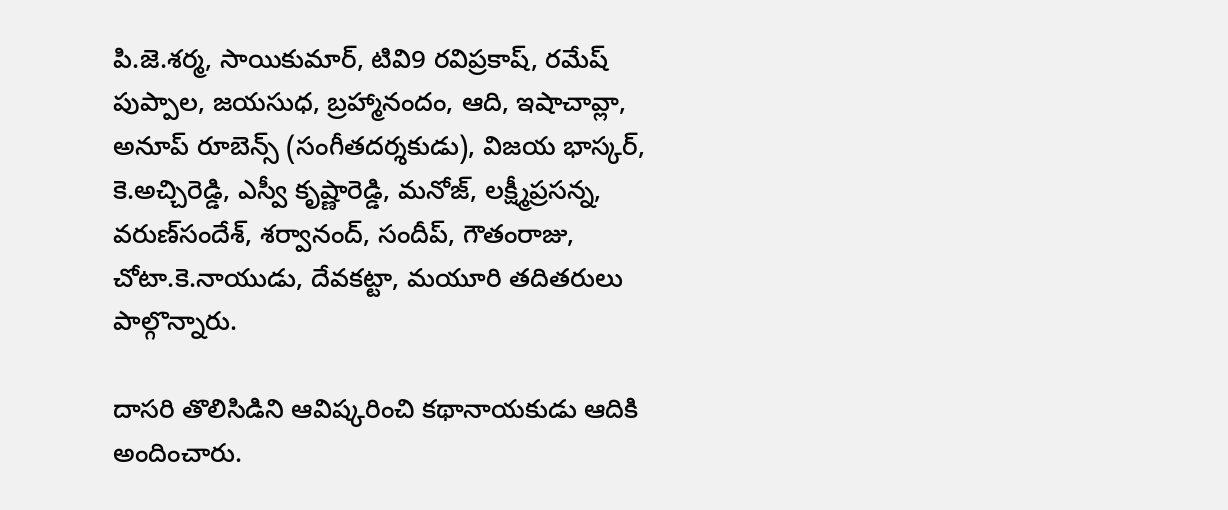పి.జె.శర్మ, సాయికుమార్‌, టివి9 రవిప్రకాష్‌, రమేష్‌ పుప్పాల, జయసుధ, బ్రహ్మానందం, ఆది, ఇషాచావ్లా, అనూప్‌ రూబెన్స్‌ (సంగీతదర్శకుడు), విజయ భాస్కర్‌, కె.అచ్చిరెడ్డి, ఎస్వీ కృష్ణారెడ్డి, మనోజ్‌, లక్ష్మీప్రసన్న, వరుణ్‌సందేశ్‌, శర్వానంద్‌, సందీప్‌, గౌతంరాజు, చోటా.కె.నాయుడు, దేవకట్టా, మయూరి తదితరులు పాల్గొన్నారు.

దాసరి తొలిసిడిని ఆవిష్కరించి కథానాయకుడు ఆదికి అందించారు.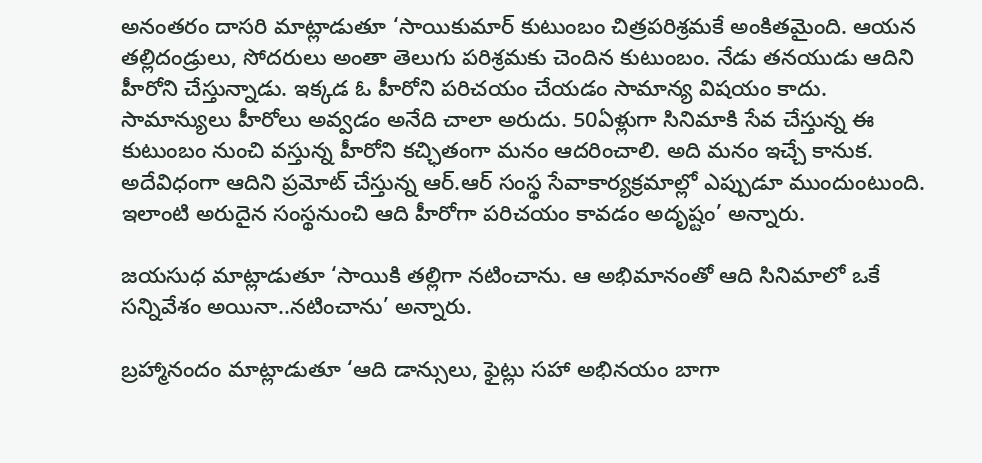అనంతరం దాసరి మాట్లాడుతూ ‘సాయికుమార్‌ కుటుంబం చిత్రపరిశ్రమకే అంకితమైంది. ఆయన తల్లిదండ్రులు, సోదరులు అంతా తెలుగు పరిశ్రమకు చెందిన కుటుంబం. నేడు తనయుడు ఆదిని హీరోని చేస్తున్నాడు. ఇక్కడ ఓ హీరోని పరిచయం చేయడం సామాన్య విషయం కాదు. సామాన్యులు హీరోలు అవ్వడం అనేది చాలా అరుదు. 50ఏళ్లుగా సినిమాకి సేవ చేస్తున్న ఈ కుటుంబం నుంచి వస్తున్న హీరోని కచ్ఛితంగా మనం ఆదరించాలి. అది మనం ఇచ్చే కానుక. అదేవిధంగా ఆదిని ప్రమోట్‌ చేస్తున్న ఆర్‌.ఆర్‌ సంస్థ సేవాకార్యక్రమాల్లో ఎప్పుడూ ముందుంటుంది. ఇలాంటి అరుదైన సంస్థనుంచి ఆది హీరోగా పరిచయం కావడం అదృష్టం’ అన్నారు.

జయసుధ మాట్లాడుతూ ‘సాయికి తల్లిగా నటించాను. ఆ అభిమానంతో ఆది సినిమాలో ఒకే సన్నివేశం అయినా..నటించాను’ అన్నారు.

బ్రహ్మానందం మాట్లాడుతూ ‘ఆది డాన్సులు, ఫైట్లు సహా అభినయం బాగా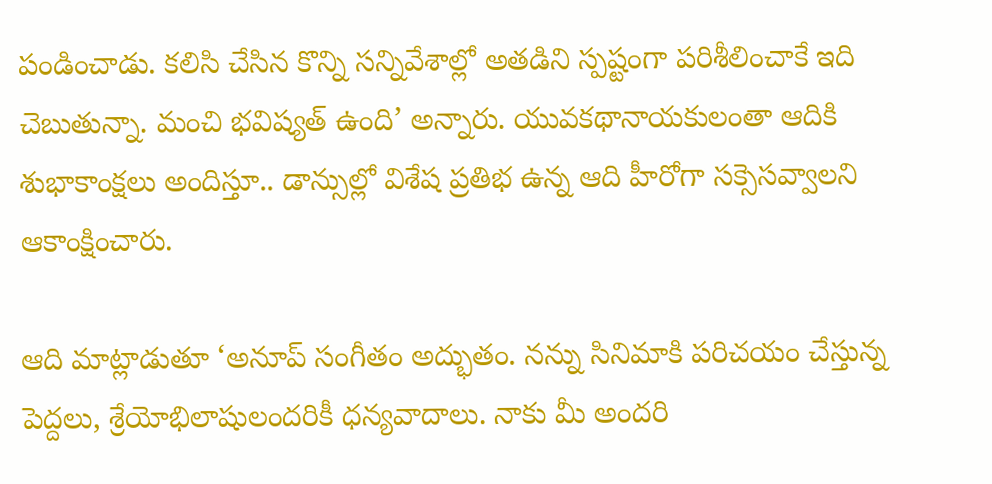పండించాడు. కలిసి చేసిన కొన్ని సన్నివేశాల్లో అతడిని స్పష్టంగా పరిశీలించాకే ఇది చెబుతున్నా. మంచి భవిష్యత్‌ ఉంది’ అన్నారు. యువకథానాయకులంతా ఆదికి శుభాకాంక్షలు అందిస్తూ.. డాన్సుల్లో విశేష ప్రతిభ ఉన్న ఆది హీరోగా సక్సెసవ్వాలని ఆకాంక్షించారు.

ఆది మాట్లాడుతూ ‘అనూప్‌ సంగీతం అద్భుతం. నన్ను సినిమాకి పరిచయం చేస్తున్న పెద్దలు, శ్రేయోభిలాషులందరికీ ధన్యవాదాలు. నాకు మీ అందరి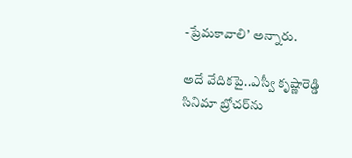-ప్రేమకావాలి’ అన్నారు.

అదే వేదికపై..ఎస్వీ కృష్ణారెడ్డి సినిమా బ్రోచర్‌ను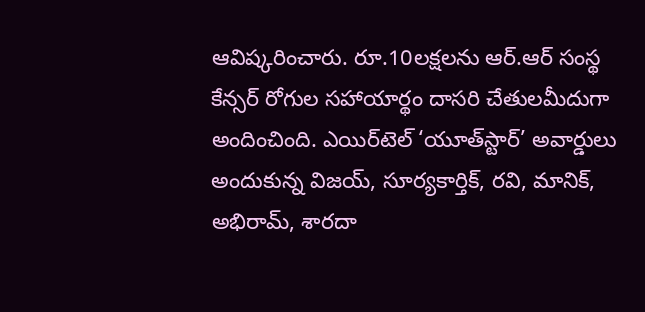ఆవిష్కరించారు. రూ.10లక్షలను ఆర్‌.ఆర్‌ సంస్థ కేన్సర్‌ రోగుల సహాయార్థం దాసరి చేతులమీదుగా అందించింది. ఎయిర్‌టెల్‌ ‘యూత్‌స్టార్‌’ అవార్డులు అందుకున్న విజయ్‌, సూర్యకార్తిక్‌, రవి, మానిక్‌, అభిరామ్‌, శారదా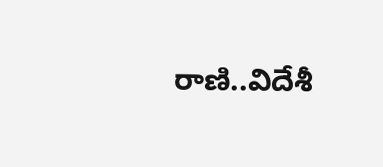రాణి..విదేశీ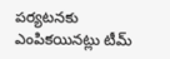పర్యటనకు ఎంపికయినట్లు టీమ్‌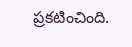ప్రకటించింది.